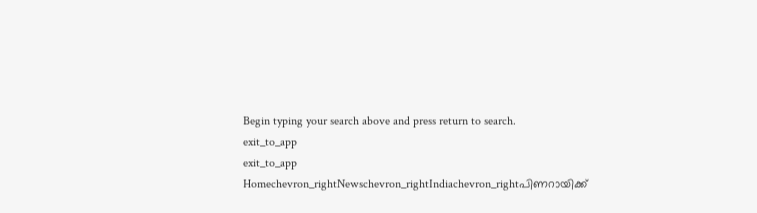Begin typing your search above and press return to search.
exit_to_app
exit_to_app
Homechevron_rightNewschevron_rightIndiachevron_rightപിണറായിക്ക്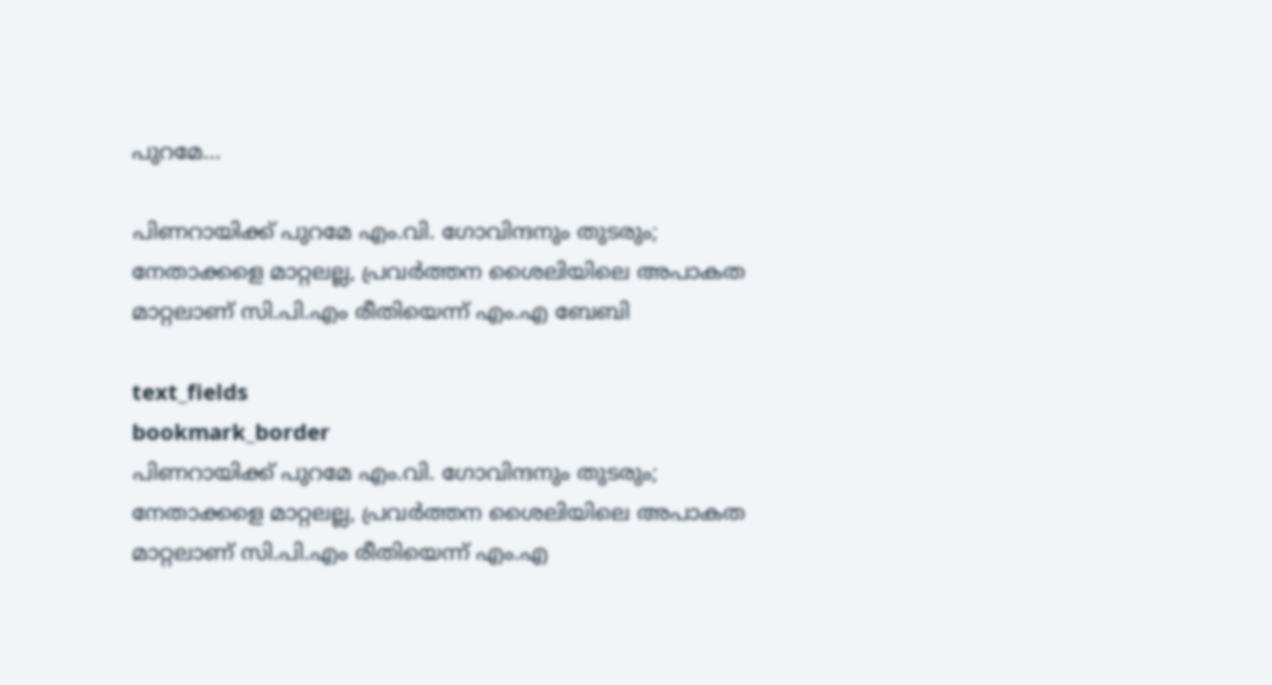പുറമേ...

പിണറായിക്ക് പുറമേ എം.വി. ഗോവിന്ദനും തുടരും; നേതാക്കളെ മാറ്റലല്ല, പ്രവർത്തന ശൈലിയിലെ അപാകത മാറ്റലാണ് സി.പി.എം രീതിയെന്ന് എം.എ ബേബി

text_fields
bookmark_border
പിണറായിക്ക് പുറമേ എം.വി. ഗോവിന്ദനും തുടരും; നേതാക്കളെ മാറ്റലല്ല, പ്രവർത്തന ശൈലിയിലെ അപാകത മാറ്റലാണ് സി.പി.എം രീതിയെന്ന് എം.എ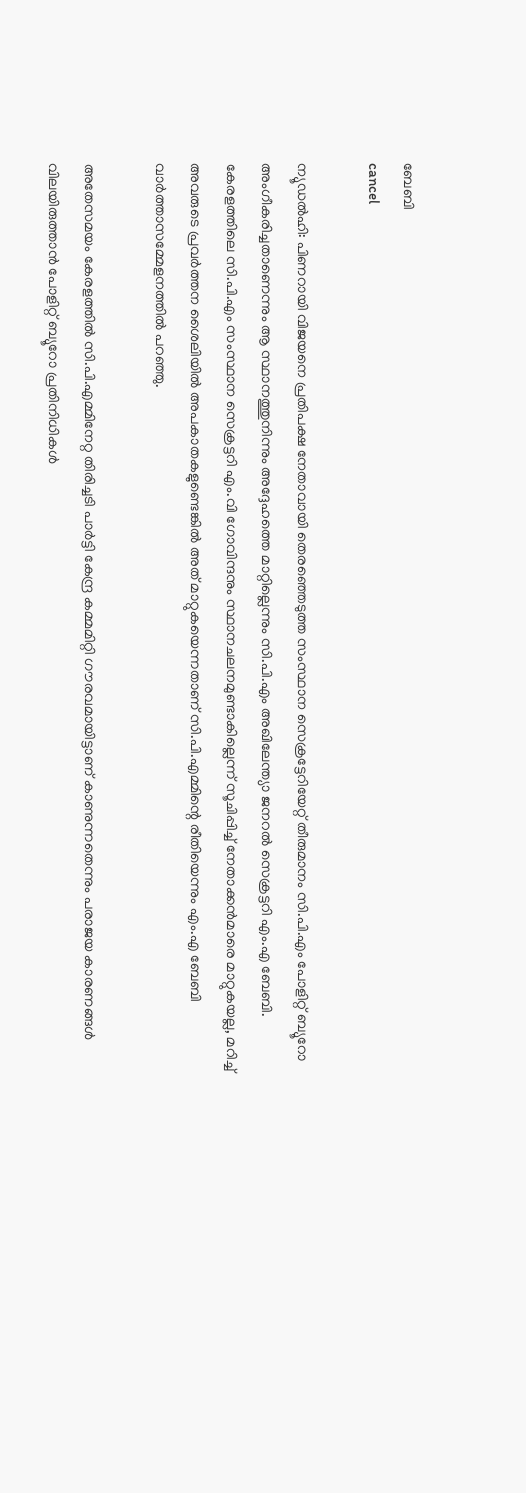ബേബി
cancel

ന്യൂഡൽഹി: പിണറായി വിജയനെ പ്രതിപക്ഷ നേതാവായി തെരഞ്ഞെടുത്ത സംസ്ഥാന സെക്രട്ടേറിയേറ്റ് തീരുമാനം സി.പി.എം പോളിറ്റ് ബ്യൂറോ അംഗീകരിച്ചതാണെന്നും ആ സ്ഥാനത്തുനിന്നും അദ്ദേഹത്തെ മാറ്റില്ലെന്നും സി.പി.എം അഖിലേന്ത്യാ ജനറൽ സെക്രട്ടറി എം.എ ബേബി. കേരളത്തിലെ സി.പി.എം സംസ്ഥാന സെക്രട്ടറി എം.വി ഗോവിന്ദനും സ്ഥാനചലനമുണ്ടാകില്ലെന്ന് സൂചിപ്പിച്ച് നേതാക്കൻമാരെ മാറ്റുകയല്ല, മറിച്ച് അവരുടെ പ്രവർത്തന ശൈലിയിൽ അപകാതകളുണ്ടെങ്കിൽ അത് മാറ്റുകയെന്നതാണ് സി.പി.എമ്മിന്റെ രീതിയെന്നും എം.എ ബേബി വാർത്താസമ്മേളനത്തിൽ പറഞ്ഞു.

അതേസമയം കേരളത്തിൽ സി.പി.എമ്മിനേറ്റ തിരിച്ചടി പാർട്ടി കേന്ദ്ര കമ്മമിറ്റി ഗൗരവമായിട്ടാണ് കാണുന്നതെന്നും പരാജയ കാരണങ്ങൾ വിലയിരുത്താൻ പോളിറ്റ് ബ്യൂറോ പ്രതിനിധികൾ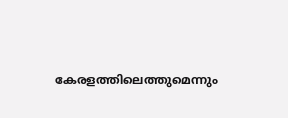കേരളത്തിലെത്തുമെന്നും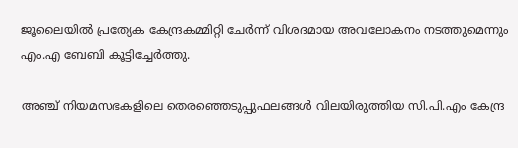ജൂലൈയിൽ പ്രത്യേക കേന്ദ്രകമ്മിറ്റി ചേർന്ന് വിശദമായ അവലോകനം നടത്തുമെന്നും എം.എ ബേബി കൂട്ടിച്ചേർത്തു.

അഞ്ച് നിയമസഭകളിലെ തെരഞ്ഞെടുപ്പുഫലങ്ങൾ വിലയിരുത്തിയ സി.പി.എം കേന്ദ്ര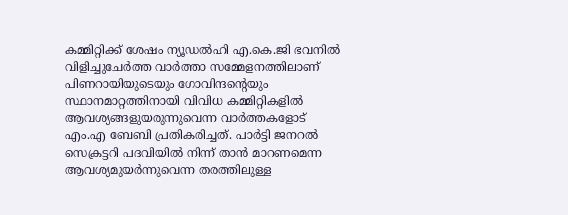കമ്മിറ്റിക്ക് ശേഷം ന്യൂഡൽഹി എ.കെ.ജി ഭവനിൽ വിളിച്ചുചേർത്ത വാർത്താ സമ്മേളനത്തിലാണ് പിണറായിയുടെയും ഗോവിന്ദന്റെയും സ്ഥാനമാറ്റത്തിനായി വിവിധ കമ്മിറ്റികളിൽ ആവശ്യങ്ങളുയരുന്നുവെന്ന വാർത്തകളോട് എം.എ ബേബി പ്രതികരിച്ചത്. പാർട്ടി ജനറൽ സെക്രട്ടറി പദവിയിൽ നിന്ന് താൻ മാറണമെന്ന ആവശ്യമുയർന്നുവെന്ന തരത്തിലുള്ള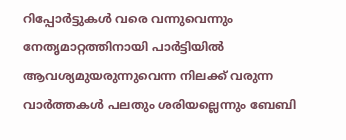റിപ്പോർട്ടുകൾ വരെ വന്നുവെന്നും നേതൃമാറ്റത്തിനായി പാർട്ടിയിൽ ആവശ്യമുയരുന്നുവെന്ന നിലക്ക് വരുന്ന വാർത്തകൾ പലതും ശരിയല്ലെന്നും ബേബി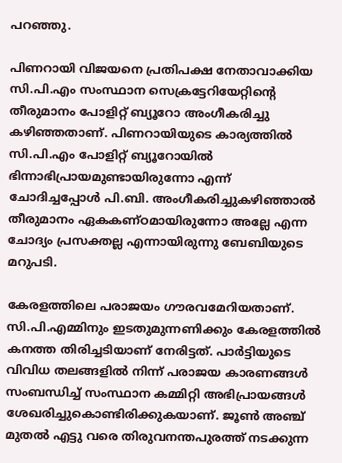പറഞ്ഞു.

പിണറായി വിജയനെ പ്രതിപക്ഷ നേതാവാക്കിയ സി.പി.എം സംസ്ഥാന സെക്രട്ടേറിയേറ്റിന്റെ തീരുമാനം പോളിറ്റ് ബ്യൂറോ അംഗീകരിച്ചു കഴിഞ്ഞതാണ്. പിണറായിയുടെ കാര്യത്തിൽ സി.പി.എം പോളിറ്റ് ബ്യൂറോയിൽ ഭിന്നാഭിപ്രായമുണ്ടായിരുന്നോ എന്ന് ചോദിച്ചപ്പോൾ പി.ബി. അംഗീകരിച്ചുകഴിഞ്ഞാൽ തീരുമാനം ഏകകണ്ഠമായിരുന്നോ അല്ലേ എന്ന ചോദ്യം പ്രസക്തല്ല എന്നായിരുന്നു ബേബിയുടെ മറുപടി.

കേരളത്തിലെ പരാജയം ഗൗരവമേറിയതാണ്. സി.പി.എമ്മിനും ഇടതുമുന്നണിക്കും കേരളത്തിൽ കനത്ത തിരിച്ചടിയാണ് നേരിട്ടത്. പാർട്ടിയുടെ വിവിധ തലങ്ങളിൽ നിന്ന് പരാജയ കാരണങ്ങൾ സംബന്ധിച്ച് സംസ്ഥാന കമ്മിറ്റി അഭിപ്രായങ്ങൾ ശേഖരിച്ചുകൊണ്ടിരിക്കുകയാണ്. ജൂൺ അഞ്ച് മുതൽ എട്ടു വരെ തിരുവനന്തപുരത്ത് നടക്കുന്ന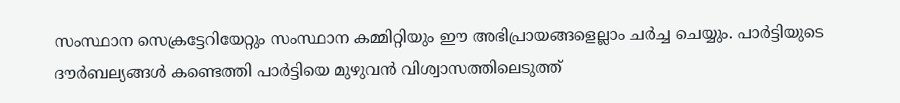സംസ്ഥാന സെക്രട്ടേറിയേറ്റും സംസ്ഥാന കമ്മിറ്റിയും ഈ അഭിപ്രായങ്ങളെല്ലാം ചർച്ച ചെയ്യും. പാർട്ടിയുടെ ദൗർബല്യങ്ങൾ കണ്ടെത്തി പാർട്ടിയെ മുഴുവൻ വിശ്വാസത്തിലെടുത്ത്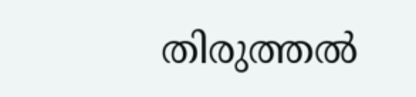തിരുത്തൽ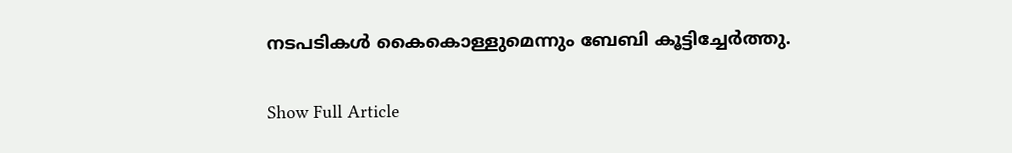നടപടികൾ കൈകൊള്ളുമെന്നും ബേബി കൂട്ടിച്ചേർത്തു.

Show Full Article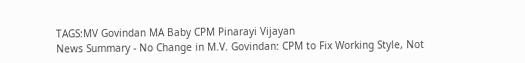TAGS:MV Govindan MA Baby CPM Pinarayi Vijayan
News Summary - No Change in M.V. Govindan: CPM to Fix Working Style, Not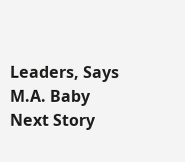Leaders, Says M.A. Baby
Next Story